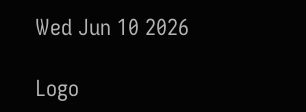Wed Jun 10 2026

Logo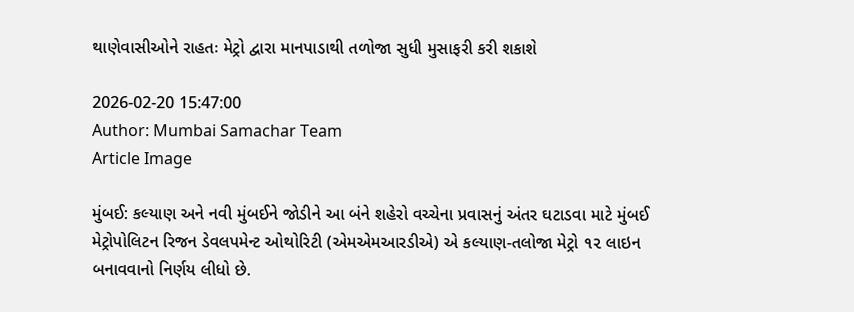થાણેવાસીઓને રાહતઃ મેટ્રો દ્વારા માનપાડાથી તળોજા સુધી મુસાફરી કરી શકાશે

2026-02-20 15:47:00
Author: Mumbai Samachar Team
Article Image

મુંબઈ: કલ્યાણ અને નવી મુંબઈને જોડીને આ બંને શહેરો વચ્ચેના પ્રવાસનું અંતર ઘટાડવા માટે મુંબઈ મેટ્રોપોલિટન રિજન ડેવલપમેન્ટ ઓથોરિટી (એમએમઆરડીએ) એ કલ્યાણ-તલોજા મેટ્રો ૧૨ લાઇન બનાવવાનો નિર્ણય લીધો છે.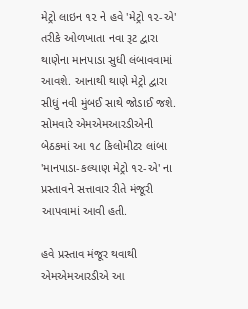મેટ્રો લાઇન ૧૨ ને હવે 'મેટ્રો ૧૨-એ' તરીકે ઓળખાતા નવા રૂટ દ્વારા થાણેના માનપાડા સુધી લંબાવવામાં આવશે. આનાથી થાણે મેટ્રો દ્વારા સીધું નવી મુંબઈ સાથે જોડાઈ જશે. સોમવારે એમએમઆરડીએની બેઠકમાં આ ૧૮ કિલોમીટર લાંબા 'માનપાડા-કલ્યાણ મેટ્રો ૧૨-એ' ના પ્રસ્તાવને સત્તાવાર રીતે મંજૂરી આપવામાં આવી હતી.

હવે પ્રસ્તાવ મંજૂર થવાથી એમએમઆરડીએ આ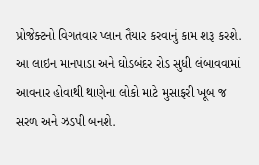પ્રોજેક્ટનો વિગતવાર પ્લાન તૈયાર કરવાનું કામ શરૂ કરશે. આ લાઇન માનપાડા અને ઘોડબંદર રોડ સુધી લંબાવવામાં આવનાર હોવાથી થાણેના લોકો માટે મુસાફરી ખૂબ જ સરળ અને ઝડપી બનશે.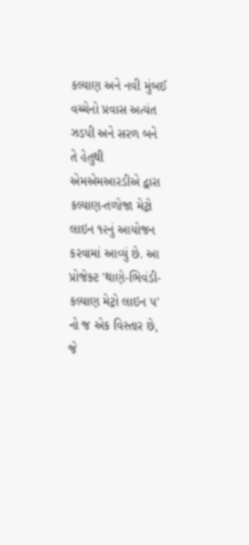કલ્યાણ અને નવી મુંબઈ વચ્ચેનો પ્રવાસ અત્યંત ઝડપી અને સરળ બને તે હેતુથી એમએમઆરડીએ દ્વારા કલ્યાણ-તળોજા મેટ્રો લાઇન ૧૨નું આયોજન કરવામાં આવ્યું છે. આ પ્રોજેક્ટ 'થાણે-ભિવંડી-કલ્યાણ મેટ્રો લાઇન ૫' નો જ એક વિસ્તાર છે, જે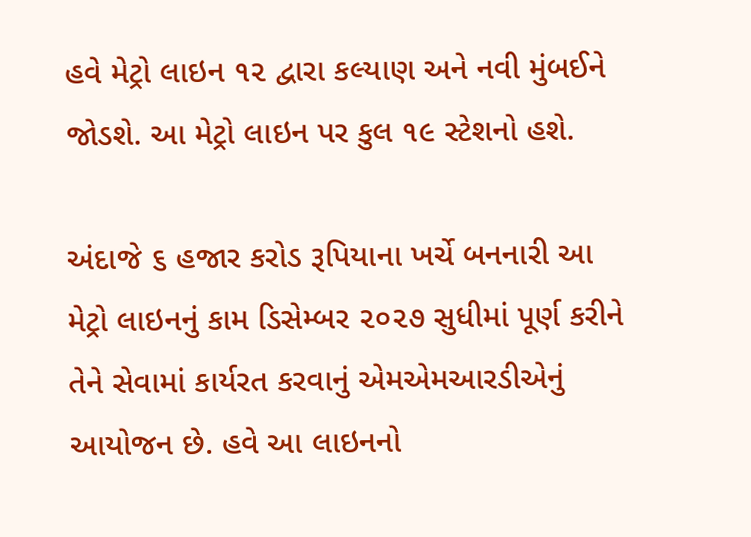હવે મેટ્રો લાઇન ૧૨ દ્વારા કલ્યાણ અને નવી મુંબઈને જોડશે. આ મેટ્રો લાઇન પર કુલ ૧૯ સ્ટેશનો હશે.

અંદાજે ૬ હજાર કરોડ રૂપિયાના ખર્ચે બનનારી આ મેટ્રો લાઇનનું કામ ડિસેમ્બર ૨૦૨૭ સુધીમાં પૂર્ણ કરીને તેને સેવામાં કાર્યરત કરવાનું એમએમઆરડીએનું આયોજન છે. હવે આ લાઇનનો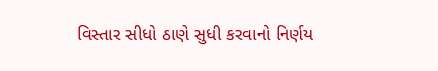વિસ્તાર સીધો ઠાણે સુધી કરવાનો નિર્ણય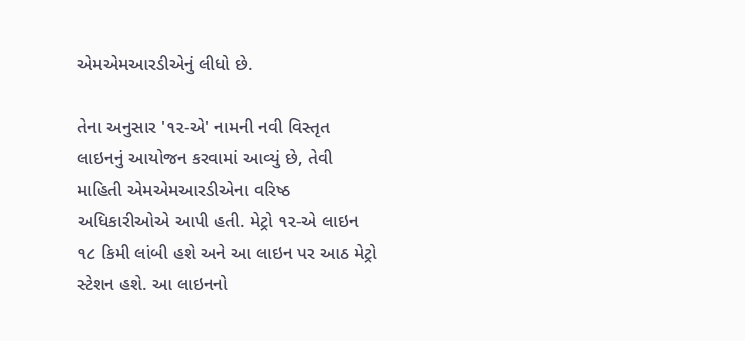એમએમઆરડીએનું લીધો છે.

તેના અનુસાર '૧૨-એ' નામની નવી વિસ્તૃત લાઇનનું આયોજન કરવામાં આવ્યું છે, તેવી માહિતી એમએમઆરડીએના વરિષ્ઠ અધિકારીઓએ આપી હતી. મેટ્રો ૧૨-એ લાઇન ૧૮ કિમી લાંબી હશે અને આ લાઇન પર આઠ મેટ્રો સ્ટેશન હશે. આ લાઇનનો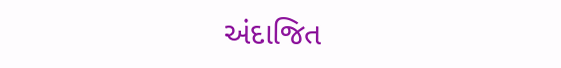અંદાજિત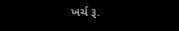ખર્ચ રૂ.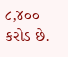૮,૪૦૦ કરોડ છે.